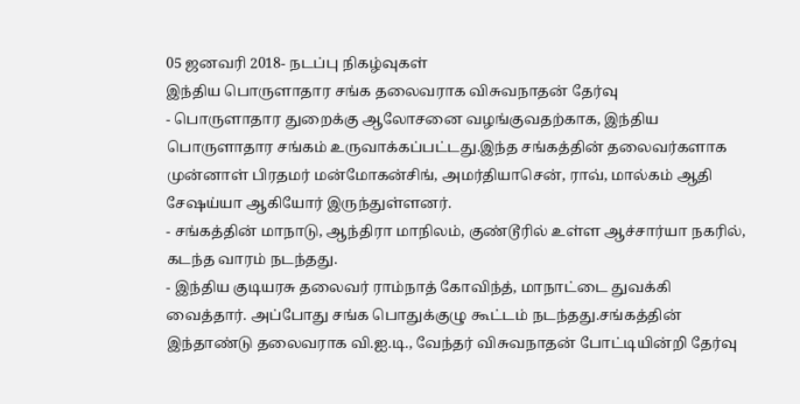05 ஜனவரி 2018- நடப்பு நிகழ்வுகள்
இந்திய பொருளாதார சங்க தலைவராக விசுவநாதன் தேர்வு
- பொருளாதார துறைக்கு ஆலோசனை வழங்குவதற்காக, இந்திய பொருளாதார சங்கம் உருவாக்கப்பட்டது.இந்த சங்கத்தின் தலைவர்களாக முன்னாள் பிரதமர் மன்மோகன்சிங், அமர்தியாசென், ராவ், மால்கம் ஆதி சேஷய்யா ஆகியோர் இருந்துள்ளனர்.
- சங்கத்தின் மாநாடு, ஆந்திரா மாநிலம், குண்டூரில் உள்ள ஆச்சார்யா நகரில், கடந்த வாரம் நடந்தது.
- இந்திய குடியரசு தலைவர் ராம்நாத் கோவிந்த், மாநாட்டை துவக்கி வைத்தார். அப்போது சங்க பொதுக்குழு கூட்டம் நடந்தது.சங்கத்தின் இந்தாண்டு தலைவராக வி.ஐ.டி., வேந்தர் விசுவநாதன் போட்டியின்றி தேர்வு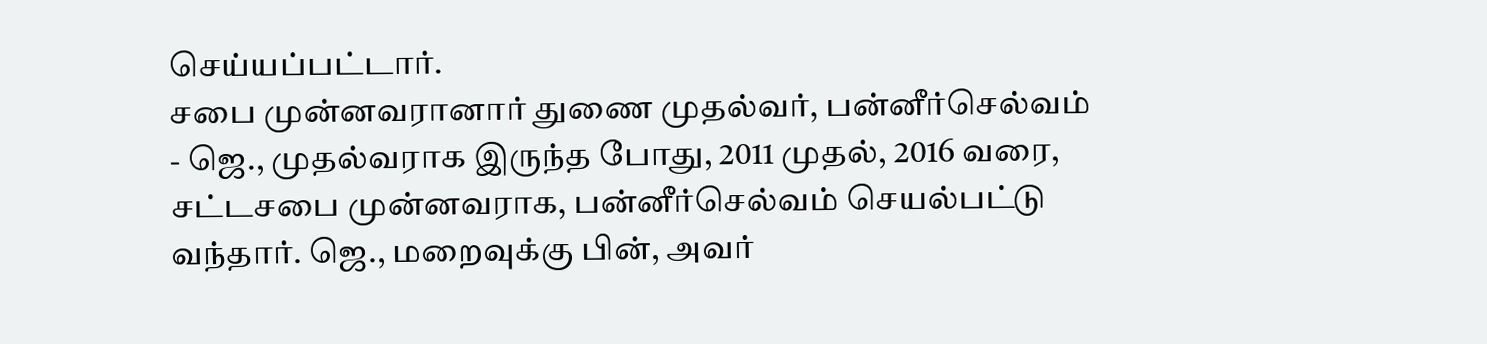செய்யப்பட்டார்.
சபை முன்னவரானார் துணை முதல்வர், பன்னீர்செல்வம்
- ஜெ., முதல்வராக இருந்த போது, 2011 முதல், 2016 வரை, சட்டசபை முன்னவராக, பன்னீர்செல்வம் செயல்பட்டு வந்தார். ஜெ., மறைவுக்கு பின், அவர்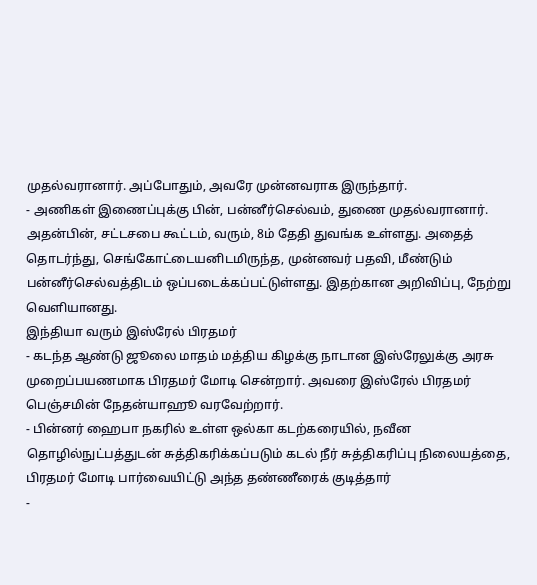முதல்வரானார். அப்போதும், அவரே முன்னவராக இருந்தார்.
- அணிகள் இணைப்புக்கு பின், பன்னீர்செல்வம், துணை முதல்வரானார். அதன்பின், சட்டசபை கூட்டம், வரும், 8ம் தேதி துவங்க உள்ளது. அதைத் தொடர்ந்து, செங்கோட்டையனிடமிருந்த, முன்னவர் பதவி, மீண்டும் பன்னீர்செல்வத்திடம் ஒப்படைக்கப்பட்டுள்ளது. இதற்கான அறிவிப்பு, நேற்று வெளியானது.
இந்தியா வரும் இஸ்ரேல் பிரதமர்
- கடந்த ஆண்டு ஜூலை மாதம் மத்திய கிழக்கு நாடான இஸ்ரேலுக்கு அரசு முறைப்பயணமாக பிரதமர் மோடி சென்றார். அவரை இஸ்ரேல் பிரதமர் பெஞ்சமின் நேதன்யாஹூ வரவேற்றார்.
- பின்னர் ஹைபா நகரில் உள்ள ஒல்கா கடற்கரையில், நவீன தொழில்நுட்பத்துடன் சுத்திகரிக்கப்படும் கடல் நீர் சுத்திகரிப்பு நிலையத்தை, பிரதமர் மோடி பார்வையிட்டு அந்த தண்ணீரைக் குடித்தார்
-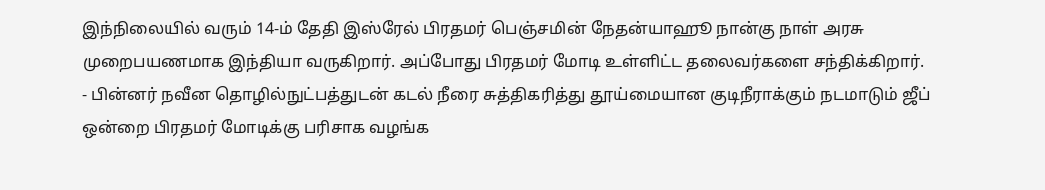இந்நிலையில் வரும் 14-ம் தேதி இஸ்ரேல் பிரதமர் பெஞ்சமின் நேதன்யாஹூ நான்கு நாள் அரசு முறைபயணமாக இந்தியா வருகிறார். அப்போது பிரதமர் மோடி உள்ளிட்ட தலைவர்களை சந்திக்கிறார்.
- பின்னர் நவீன தொழில்நுட்பத்துடன் கடல் நீரை சுத்திகரித்து தூய்மையான குடிநீராக்கும் நடமாடும் ஜீப் ஒன்றை பிரதமர் மோடிக்கு பரிசாக வழங்க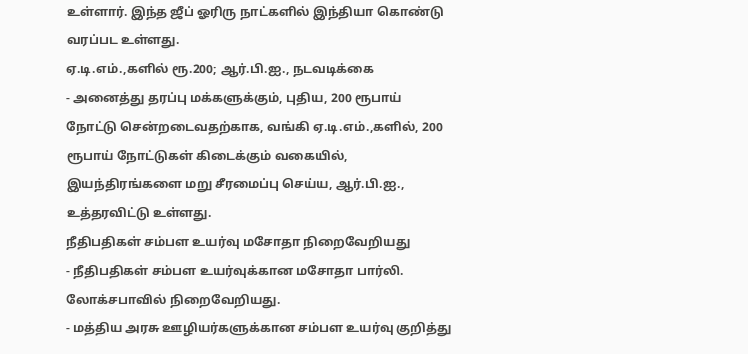உள்ளார். இந்த ஜீப் ஓரிரு நாட்களில் இந்தியா கொண்டு வரப்பட உள்ளது.
ஏ.டி.எம்.,களில் ரூ.200; ஆர்.பி.ஐ., நடவடிக்கை
- அனைத்து தரப்பு மக்களுக்கும், புதிய, 200 ரூபாய் நோட்டு சென்றடைவதற்காக, வங்கி ஏ.டி.எம்.,களில், 200 ரூபாய் நோட்டுகள் கிடைக்கும் வகையில், இயந்திரங்களை மறு சீரமைப்பு செய்ய, ஆர்.பி.ஐ., உத்தரவிட்டு உள்ளது.
நீதிபதிகள் சம்பள உயர்வு மசோதா நிறைவேறியது
- நீதிபதிகள் சம்பள உயர்வுக்கான மசோதா பார்லி. லோக்சபாவில் நிறைவேறியது.
- மத்திய அரசு ஊழியர்களுக்கான சம்பள உயர்வு குறித்து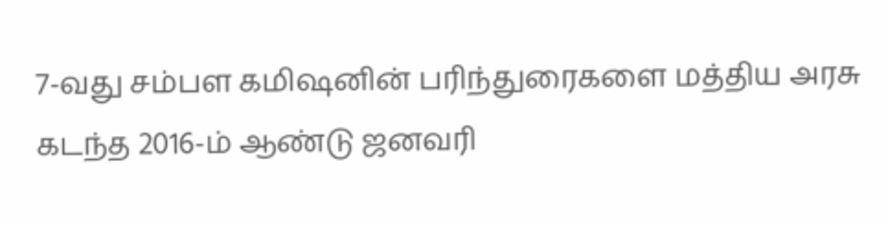7-வது சம்பள கமிஷனின் பரிந்துரைகளை மத்திய அரசு கடந்த 2016-ம் ஆண்டு ஜனவரி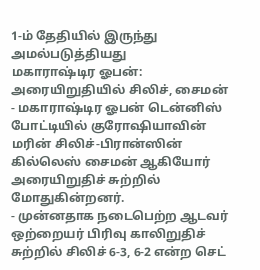1-ம் தேதியில் இருந்து அமல்படுத்தியது
மகாராஷ்டிர ஓபன்: அரையிறுதியில் சிலிச், சைமன்
- மகாராஷ்டிர ஓபன் டென்னிஸ் போட்டியில் குரோஷியாவின் மரின் சிலிச்-பிரான்ஸின் கில்லெஸ் சைமன் ஆகியோர் அரையிறுதிச் சுற்றில் மோதுகின்றனர்.
- முன்னதாக நடைபெற்ற ஆடவர் ஒற்றையர் பிரிவு காலிறுதிச் சுற்றில் சிலிச் 6-3, 6-2 என்ற செட்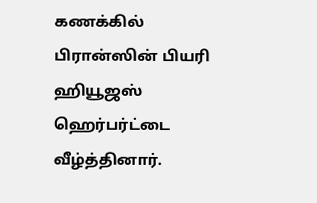கணக்கில் பிரான்ஸின் பியரி ஹியூஜஸ் ஹெர்பர்ட்டை வீழ்த்தினார்.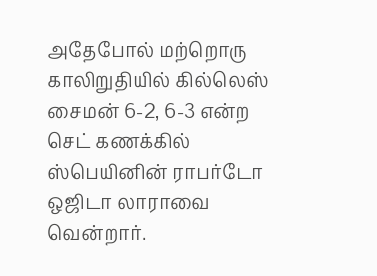அதேபோல் மற்றொரு காலிறுதியில் கில்லெஸ் சைமன் 6-2, 6-3 என்ற செட் கணக்கில் ஸ்பெயினின் ராபர்டோ ஒஜிடா லாராவை வென்றார்.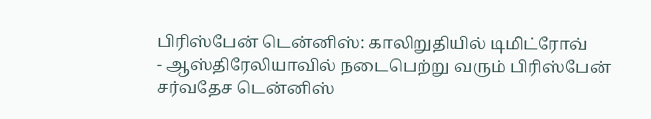பிரிஸ்பேன் டென்னிஸ்: காலிறுதியில் டிமிட்ரோவ்
- ஆஸ்திரேலியாவில் நடைபெற்று வரும் பிரிஸ்பேன் சர்வதேச டென்னிஸ்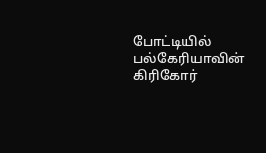போட்டியில் பல்கேரியாவின் கிரிகோர்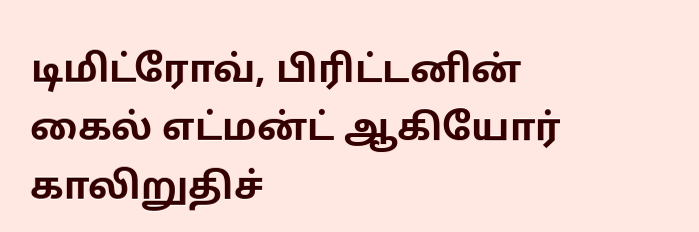டிமிட்ரோவ், பிரிட்டனின் கைல் எட்மன்ட் ஆகியோர் காலிறுதிச்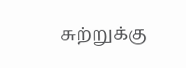சுற்றுக்கு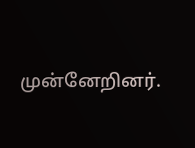முன்னேறினர்.